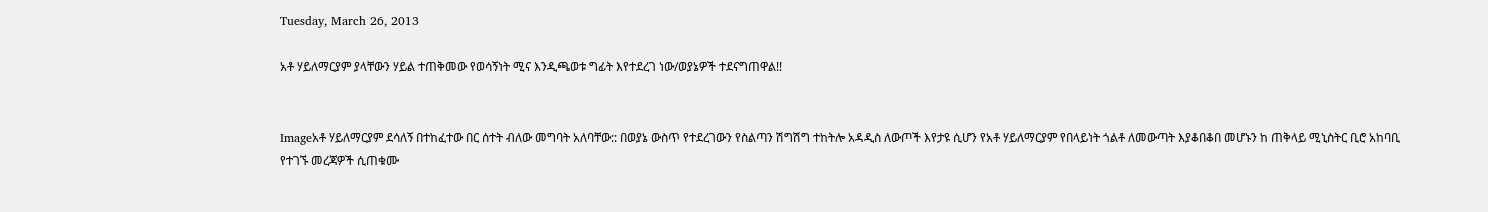Tuesday, March 26, 2013

አቶ ሃይለማርያም ያላቸውን ሃይል ተጠቅመው የወሳኝነት ሚና እንዲጫወቱ ግፊት እየተደረገ ነው/ወያኔዎች ተደናግጠዋል!!


Imageአቶ ሃይለማርያም ደሳለኝ በተከፈተው በር ሰተት ብለው መግባት አለባቸው:: በወያኔ ውስጥ የተደረገውን የስልጣን ሽግሽግ ተከትሎ አዳዲስ ለውጦች እየታዩ ሲሆን የአቶ ሃይለማርያም የበላይነት ጎልቶ ለመውጣት እያቆበቆበ መሆኑን ከ ጠቅላይ ሚኒስትር ቢሮ አከባቢ የተገኙ መረጃዎች ሲጠቁሙ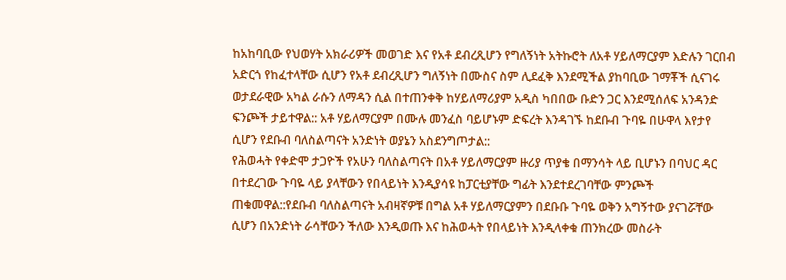ከአከባቢው የህወሃት አክራሪዎች መወገድ እና የአቶ ደብረጺሆን የግለኝነት አትኩሮት ለአቶ ሃይለማርያም እድሉን ገርበብ አድርጎ የከፈተላቸው ሲሆን የአቶ ደብረጺሆን ግለኝነት በሙስና ስም ሊደፈቅ እንደሚችል ያከባቢው ገማቾች ሲናገሩ ወታደራዊው አካል ራሱን ለማዳን ሲል በተጠንቀቅ ከሃይለማሪያም አዲስ ካበበው ቡድን ጋር እንደሚሰለፍ አንዳንድ ፍንጮች ታይተዋል:: አቶ ሃይለማርያም በሙሉ መንፈስ ባይሆኑም ድፍረት እንዳገኙ ከደቡብ ጉባዬ በሁዋላ እየታየ ሲሆን የደቡብ ባለስልጣናት አንድነት ወያኔን አስደንግጦታል::
የሕወሓት የቀድሞ ታጋዮች የአሁን ባለስልጣናት በአቶ ሃይለማርያም ዙሪያ ጥያቄ በማንሳት ላይ ቢሆኑን በባህር ዳር በተደረገው ጉባዬ ላይ ያላቸውን የበላይነት እንዲያሳዩ ከፓርቲያቸው ግፊት እንደተደረገባቸው ምንጮች ጠቁመዋል::የደቡብ ባለስልጣናት አብዛኛዎቹ በግል አቶ ሃይለማርያምን በደቡቡ ጉባዬ ወቅን አግኝተው ያናገሯቸው ሲሆን በአንድነት ራሳቸውን ችለው እንዲወጡ እና ከሕወሓት የበላይነት እንዲላቀቁ ጠንክረው መስራት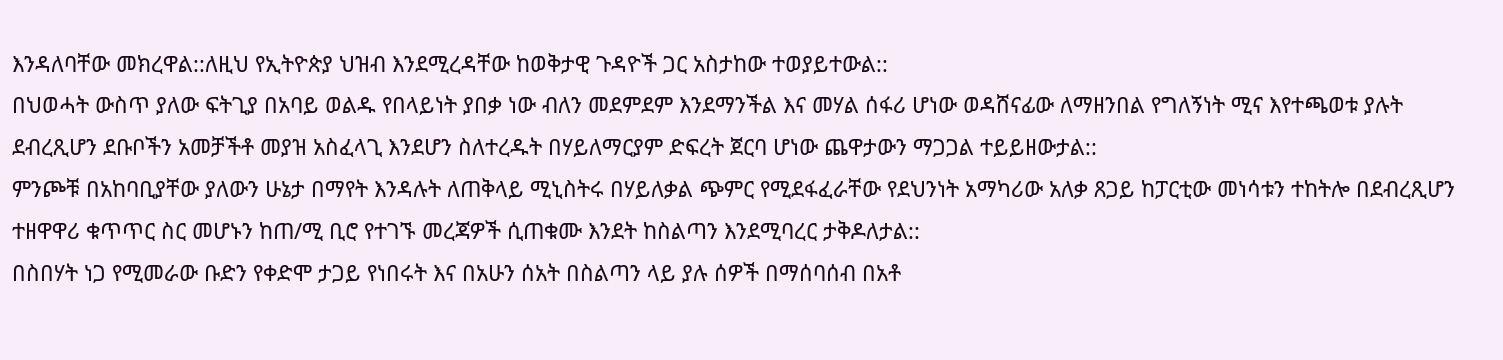እንዳለባቸው መክረዋል::ለዚህ የኢትዮጵያ ህዝብ እንደሚረዳቸው ከወቅታዊ ጉዳዮች ጋር አስታከው ተወያይተውል::
በህወሓት ውስጥ ያለው ፍትጊያ በአባይ ወልዱ የበላይነት ያበቃ ነው ብለን መደምደም እንደማንችል እና መሃል ሰፋሪ ሆነው ወዳሸናፊው ለማዘንበል የግለኝነት ሚና እየተጫወቱ ያሉት ደብረጺሆን ደቡቦችን አመቻችቶ መያዝ አስፈላጊ እንደሆን ስለተረዱት በሃይለማርያም ድፍረት ጀርባ ሆነው ጨዋታውን ማጋጋል ተይይዘውታል::
ምንጮቹ በአከባቢያቸው ያለውን ሁኔታ በማየት እንዳሉት ለጠቅላይ ሚኒስትሩ በሃይለቃል ጭምር የሚደፋፈራቸው የደህንነት አማካሪው አለቃ ጸጋይ ከፓርቲው መነሳቱን ተከትሎ በደብረጺሆን ተዘዋዋሪ ቁጥጥር ስር መሆኑን ከጠ/ሚ ቢሮ የተገኙ መረጃዎች ሲጠቁሙ እንደት ከስልጣን እንደሚባረር ታቅዶለታል::
በስበሃት ነጋ የሚመራው ቡድን የቀድሞ ታጋይ የነበሩት እና በአሁን ሰአት በስልጣን ላይ ያሉ ሰዎች በማሰባሰብ በአቶ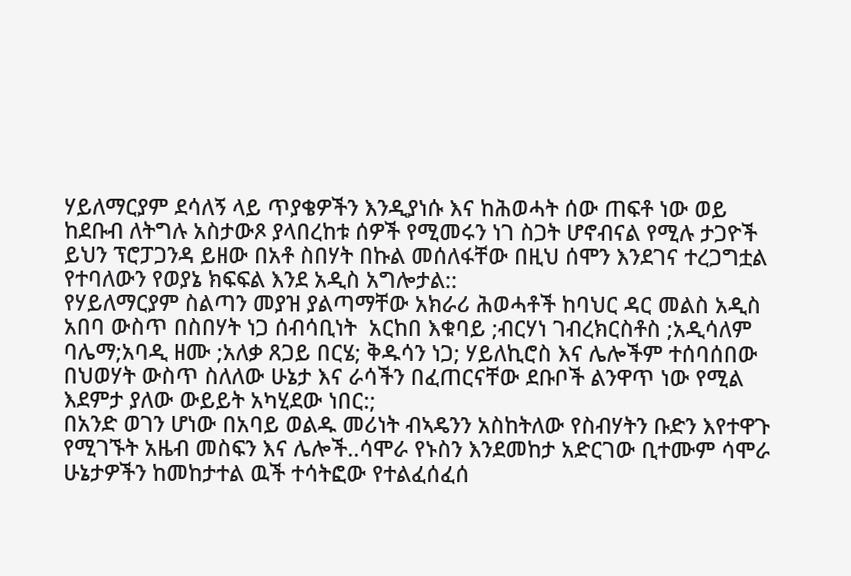ሃይለማርያም ደሳለኝ ላይ ጥያቄዎችን እንዲያነሱ እና ከሕወሓት ሰው ጠፍቶ ነው ወይ ከደቡብ ለትግሉ አስታውጾ ያላበረከቱ ሰዎች የሚመሩን ነገ ስጋት ሆኖብናል የሚሉ ታጋዮች ይህን ፕሮፓጋንዳ ይዘው በአቶ ስበሃት በኩል መሰለፋቸው በዚህ ሰሞን እንደገና ተረጋግቷል የተባለውን የወያኔ ክፍፍል እንደ አዲስ አግሎታል::
የሃይለማርያም ስልጣን መያዝ ያልጣማቸው አክራሪ ሕወሓቶች ከባህር ዳር መልስ አዲስ አበባ ውስጥ በስበሃት ነጋ ሰብሳቢነት  አርከበ እቁባይ ;ብርሃነ ገብረክርስቶስ ;አዲሳለም ባሌማ;አባዲ ዘሙ ;አለቃ ጸጋይ በርሄ; ቅዱሳን ነጋ; ሃይለኪሮስ እና ሌሎችም ተሰባሰበው በህወሃት ውስጥ ስለለው ሁኔታ እና ራሳችን በፈጠርናቸው ደቡቦች ልንዋጥ ነው የሚል እደምታ ያለው ውይይት አካሂደው ነበር:;
በአንድ ወገን ሆነው በአባይ ወልዱ መሪነት ብኣዴንን አስከትለው የስብሃትን ቡድን እየተዋጉ የሚገኙት አዜብ መስፍን እና ሌሎች..ሳሞራ የኑስን እንደመከታ አድርገው ቢተሙም ሳሞራ ሁኔታዎችን ከመከታተል ዉች ተሳትፎው የተልፈሰፈሰ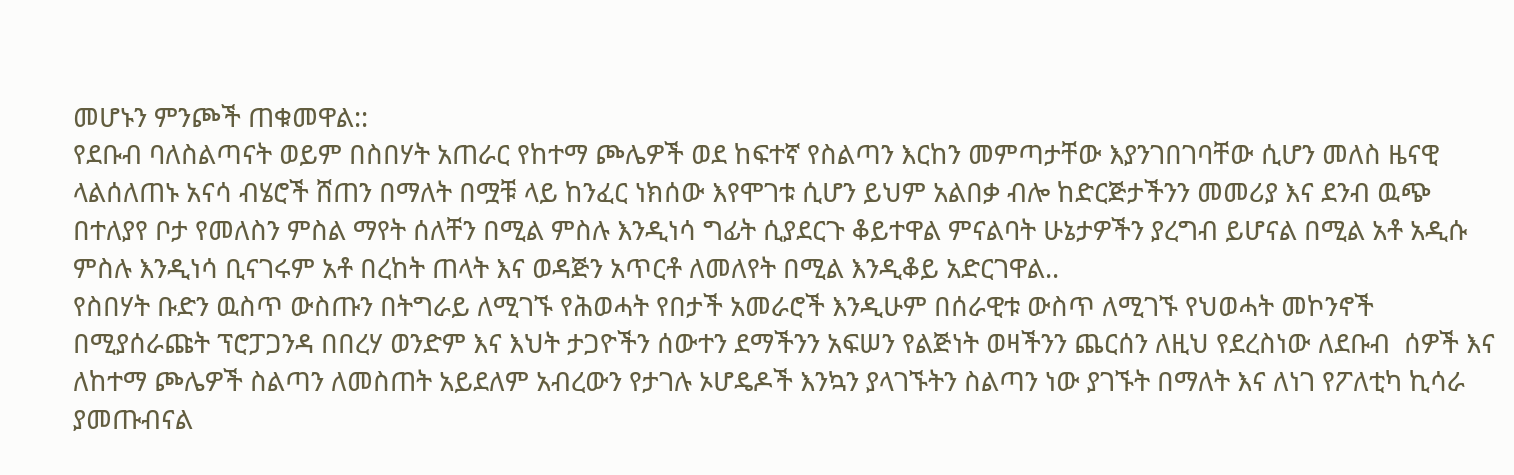መሆኑን ምንጮች ጠቁመዋል::
የደቡብ ባለስልጣናት ወይም በስበሃት አጠራር የከተማ ጮሌዎች ወደ ከፍተኛ የስልጣን እርከን መምጣታቸው እያንገበገባቸው ሲሆን መለስ ዜናዊ ላልሰለጠኑ አናሳ ብሄሮች ሸጠን በማለት በሟቹ ላይ ከንፈር ነክሰው እየሞገቱ ሲሆን ይህም አልበቃ ብሎ ከድርጅታችንን መመሪያ እና ደንብ ዉጭ በተለያየ ቦታ የመለስን ምስል ማየት ሰለቸን በሚል ምስሉ እንዲነሳ ግፊት ሲያደርጉ ቆይተዋል ምናልባት ሁኔታዎችን ያረግብ ይሆናል በሚል አቶ አዲሱ ምስሉ እንዲነሳ ቢናገሩም አቶ በረከት ጠላት እና ወዳጅን አጥርቶ ለመለየት በሚል እንዲቆይ አድርገዋል..
የስበሃት ቡድን ዉስጥ ውስጡን በትግራይ ለሚገኙ የሕወሓት የበታች አመራሮች እንዲሁም በሰራዊቱ ውስጥ ለሚገኙ የህወሓት መኮንኖች በሚያሰራጩት ፕሮፓጋንዳ በበረሃ ወንድም እና እህት ታጋዮችን ሰውተን ደማችንን አፍሠን የልጅነት ወዛችንን ጨርሰን ለዚህ የደረስነው ለደቡብ  ሰዎች እና ለከተማ ጮሌዎች ስልጣን ለመስጠት አይደለም አብረውን የታገሉ ኦሆዴዶች እንኳን ያላገኙትን ስልጣን ነው ያገኙት በማለት እና ለነገ የፖለቲካ ኪሳራ ያመጡብናል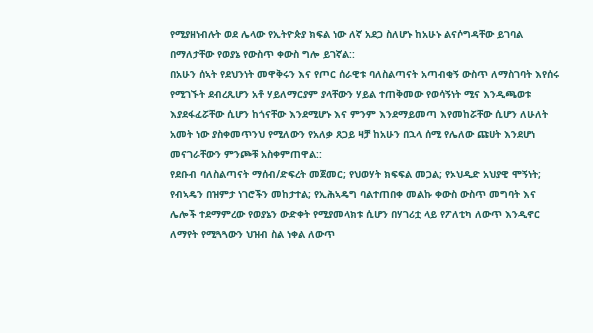የሚያዘነብሉት ወደ ሌላው የኢትዮጵያ ክፍል ነው ለኛ አደጋ ስለሆኑ ከአሁኑ ልናሶግዳቸው ይገባል   በማለታቸው የወያኔ የውስጥ ቀውስ ግሎ ይገኛል::
በአሁን ሰኣት የደህንነት መዋቅሩን እና የጦር ሰራዊቱ ባለስልጣናት አጣብቂኝ ውስጥ ለማስገባት እየሰሩ የሚገኙት ደብረጺሆን አቶ ሃይለማርያም ያላቸውን ሃይል ተጠቅመው የወሳኝነት ሚና እንዲጫወቱ እያደፋፈሯቸው ሲሆን ከጎናቸው እንደሚሆኑ እና ምንም እንደማይመጣ እየመከሯቸው ሲሆን ለሁለት አመት ነው ያስቀመጥንህ የሚለውን የአለቃ ጸጋይ ዛቻ ከአሁን በኋላ ሰሚ የሌለው ጩሀት እንደሆነ መናገራቸውን ምንጮቹ አስቀምጠዋል::
የደቡብ ባለስልጣናት ማሰብ/ድፍረት መጀመር; የህወሃት ክፍፍል መጋል; የኦህዲድ አህያዊ ሞኝነት; የብኣዴን በዝምታ ነገሮችን መከታተል; የኢሕኣዴግ ባልተጠበቀ መልኩ ቀውስ ውስጥ መግባት እና ሌሎች ተደማምረው የወያኔን ውድቀት የሚያመላክቱ ሲሆን በሃገሪቷ ላይ የፖለቲካ ለውጥ እንዲኖር ለማየት የሚጓጓውን ህዝብ ስል ነቀል ለውጥ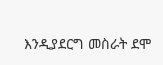እንዲያደርግ መስራት ደሞ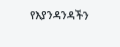የእያንዳንዳችን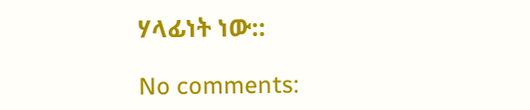ሃላፊነት ነው::

No comments: